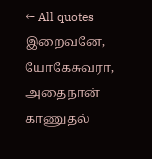← All quotes
இறைவனே, யோகேசுவரா, அதைநான் காணுதல்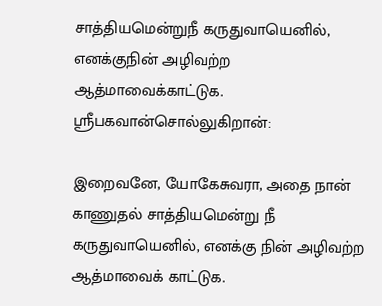சாத்தியமென்றுநீ கருதுவாயெனில், எனக்குநின் அழிவற்ற ஆத்மாவைக்காட்டுக. ஸ்ரீபகவான்சொல்லுகிறான்:

இறைவனே, யோகேசுவரா, அதை நான் காணுதல் சாத்தியமென்று நீ கருதுவாயெனில், எனக்கு நின் அழிவற்ற ஆத்மாவைக் காட்டுக.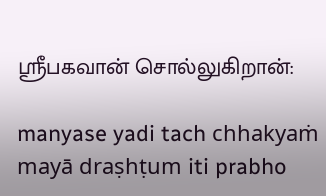ஸ்ரீபகவான் சொல்லுகிறான்:

manyase yadi tach chhakyaṁ mayā draṣhṭum iti prabho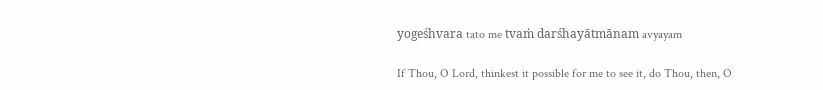yogeśhvara tato me tvaṁ darśhayātmānam avyayam

If Thou, O Lord, thinkest it possible for me to see it, do Thou, then, O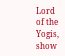Lord of the Yogis, show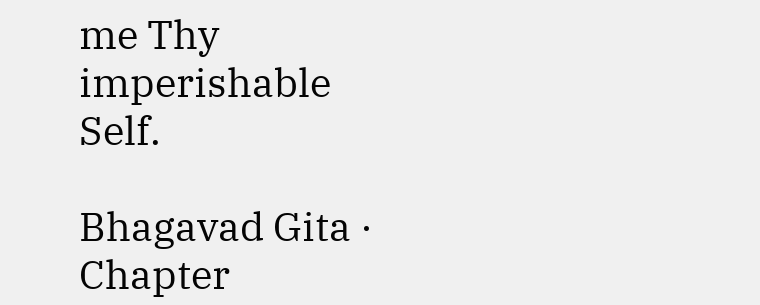me Thy imperishable Self.

Bhagavad Gita · Chapter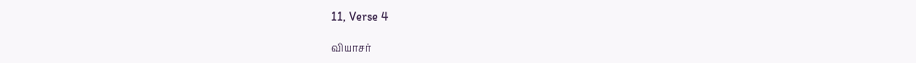11, Verse 4

வியாசர்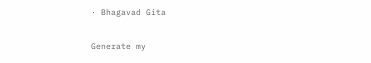· Bhagavad Gita

Generate my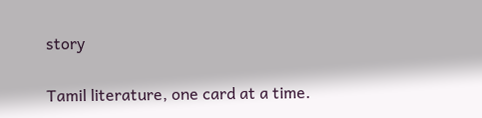story

Tamil literature, one card at a time.